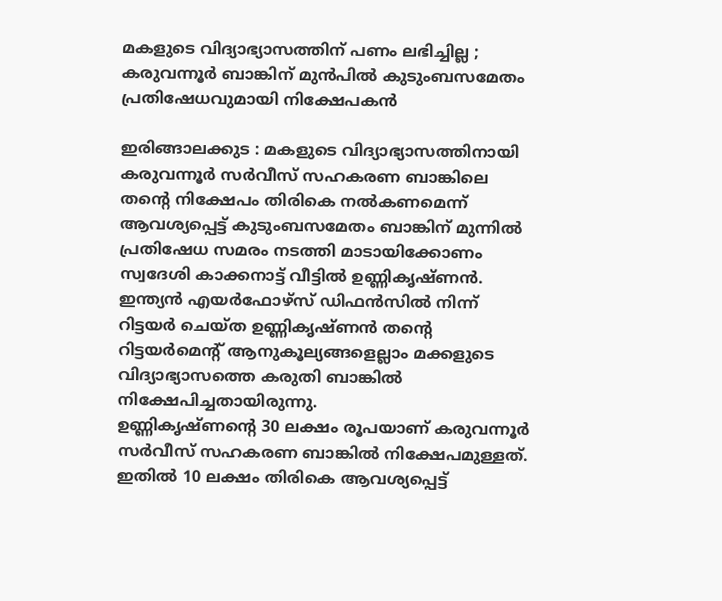മകളുടെ വിദ്യാഭ്യാസത്തിന് പണം ലഭിച്ചില്ല ; കരുവന്നൂർ ബാങ്കിന് മുൻപിൽ കുടുംബസമേതം പ്രതിഷേധവുമായി നിക്ഷേപകൻ

ഇരിങ്ങാലക്കുട : മകളുടെ വിദ്യാഭ്യാസത്തിനായി കരുവന്നൂർ സർവീസ് സഹകരണ ബാങ്കിലെ തൻ്റെ നിക്ഷേപം തിരികെ നൽകണമെന്ന് ആവശ്യപ്പെട്ട് കുടുംബസമേതം ബാങ്കിന് മുന്നിൽ പ്രതിഷേധ സമരം നടത്തി മാടായിക്കോണം സ്വദേശി കാക്കനാട്ട് വീട്ടിൽ ഉണ്ണികൃഷ്ണൻ.
ഇന്ത്യൻ എയർഫോഴ്സ് ഡിഫൻസിൽ നിന്ന് റിട്ടയർ ചെയ്ത ഉണ്ണികൃഷ്ണൻ തൻ്റെ റിട്ടയർമെൻ്റ് ആനുകൂല്യങ്ങളെല്ലാം മക്കളുടെ വിദ്യാഭ്യാസത്തെ കരുതി ബാങ്കിൽ നിക്ഷേപിച്ചതായിരുന്നു.
ഉണ്ണികൃഷ്ണൻ്റെ 30 ലക്ഷം രൂപയാണ് കരുവന്നൂർ സർവീസ് സഹകരണ ബാങ്കിൽ നിക്ഷേപമുള്ളത്. ഇതിൽ 10 ലക്ഷം തിരികെ ആവശ്യപ്പെട്ട്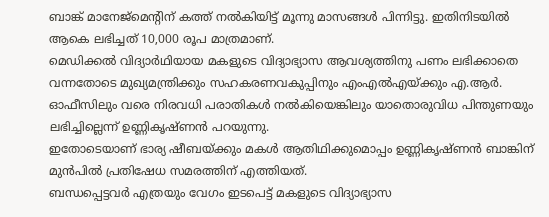ബാങ്ക് മാനേജ്മെന്റിന് കത്ത് നൽകിയിട്ട് മൂന്നു മാസങ്ങൾ പിന്നിട്ടു. ഇതിനിടയിൽ ആകെ ലഭിച്ചത് 10,000 രൂപ മാത്രമാണ്.
മെഡിക്കൽ വിദ്യാർഥിയായ മകളുടെ വിദ്യാഭ്യാസ ആവശ്യത്തിനു പണം ലഭിക്കാതെ വന്നതോടെ മുഖ്യമന്ത്രിക്കും സഹകരണവകുപ്പിനും എംഎൽഎയ്ക്കും എ.ആർ. ഓഫീസിലും വരെ നിരവധി പരാതികൾ നൽകിയെങ്കിലും യാതൊരുവിധ പിന്തുണയും ലഭിച്ചില്ലെന്ന് ഉണ്ണികൃഷ്ണൻ പറയുന്നു.
ഇതോടെയാണ് ഭാര്യ ഷീബയ്ക്കും മകൾ ആതിഥിക്കുമൊപ്പം ഉണ്ണികൃഷ്ണൻ ബാങ്കിന് മുൻപിൽ പ്രതിഷേധ സമരത്തിന് എത്തിയത്.
ബന്ധപ്പെട്ടവർ എത്രയും വേഗം ഇടപെട്ട് മകളുടെ വിദ്യാഭ്യാസ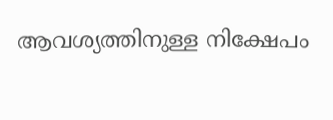ആവശ്യത്തിനുള്ള നിക്ഷേപം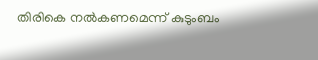തിരികെ നൽകണമെന്ന് കുടുംബം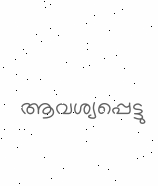ആവശ്യപ്പെട്ടു